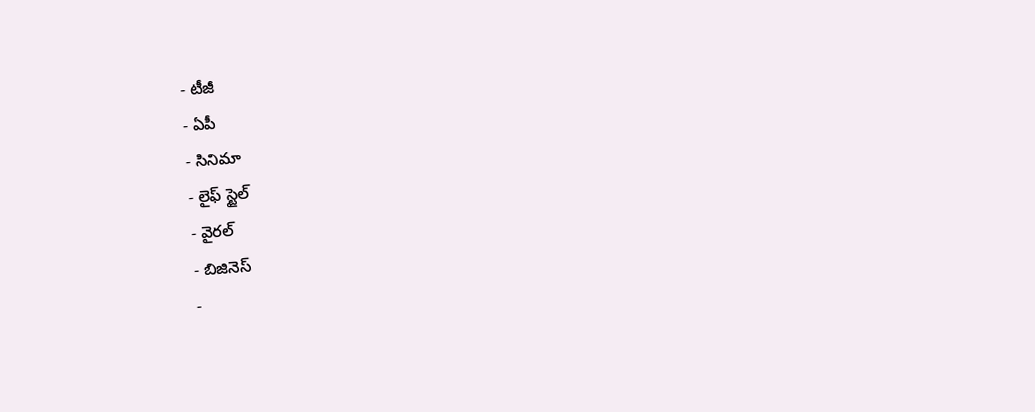- టీజీ
- ఏపీ
- సినిమా
- లైఫ్ స్టైల్
- వైరల్
- బిజినెస్
-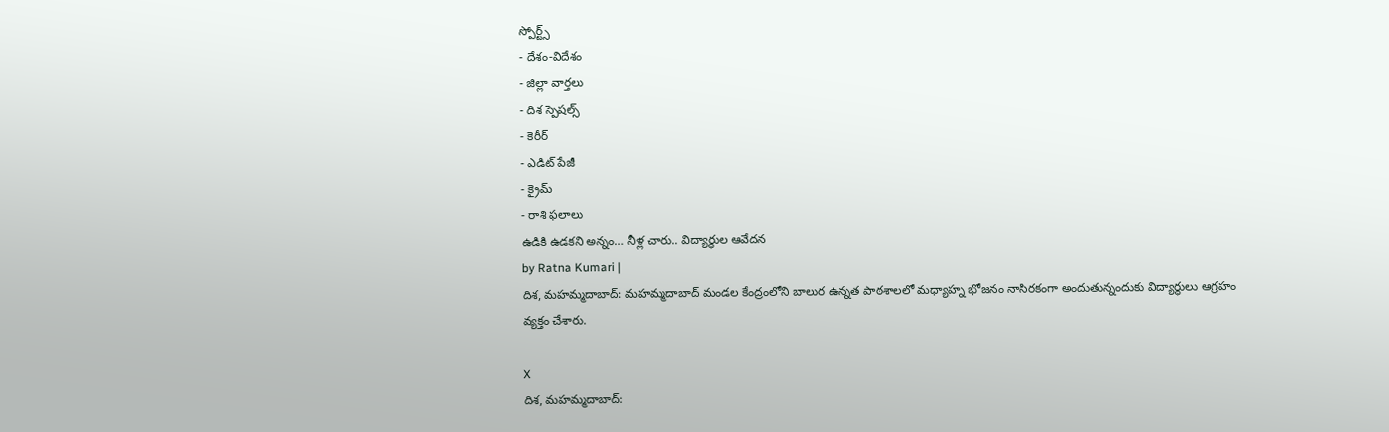స్పోర్ట్స్
- దేశం-విదేశం
- జిల్లా వార్తలు
- దిశ స్పెషల్స్
- కెరీర్
- ఎడిట్ పేజీ
- క్రైమ్
- రాశి ఫలాలు
ఉడికి ఉడకని అన్నం… నీళ్ల చారు.. విద్యార్థుల ఆవేదన
by Ratna Kumari |
దిశ, మహమ్మదాబాద్: మహమ్మదాబాద్ మండల కేంద్రంలోని బాలుర ఉన్నత పాఠశాలలో మధ్యాహ్న భోజనం నాసిరకంగా అందుతున్నందుకు విద్యార్థులు ఆగ్రహం వ్యక్తం చేశారు.

X
దిశ, మహమ్మదాబాద్: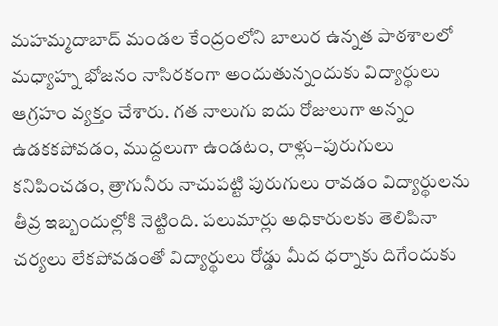మహమ్మదాబాద్ మండల కేంద్రంలోని బాలుర ఉన్నత పాఠశాలలో మధ్యాహ్న భోజనం నాసిరకంగా అందుతున్నందుకు విద్యార్థులు ఆగ్రహం వ్యక్తం చేశారు. గత నాలుగు ఐదు రోజులుగా అన్నం ఉడకకపోవడం, ముద్దలుగా ఉండటం, రాళ్లు–పురుగులు కనిపించడం, త్రాగునీరు నాచుపట్టి పురుగులు రావడం విద్యార్థులను తీవ్ర ఇబ్బందుల్లోకి నెట్టింది. పలుమార్లు అధికారులకు తెలిపినా చర్యలు లేకపోవడంతో విద్యార్థులు రోడ్డు మీద ధర్నాకు దిగేందుకు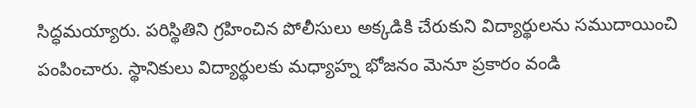సిద్ధమయ్యారు. పరిస్థితిని గ్రహించిన పోలీసులు అక్కడికి చేరుకుని విద్యార్థులను సముదాయించి పంపించారు. స్థానికులు విద్యార్థులకు మధ్యాహ్న భోజనం మెనూ ప్రకారం వండి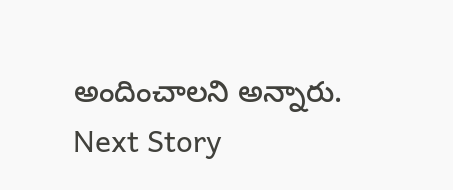అందించాలని అన్నారు.
Next Story